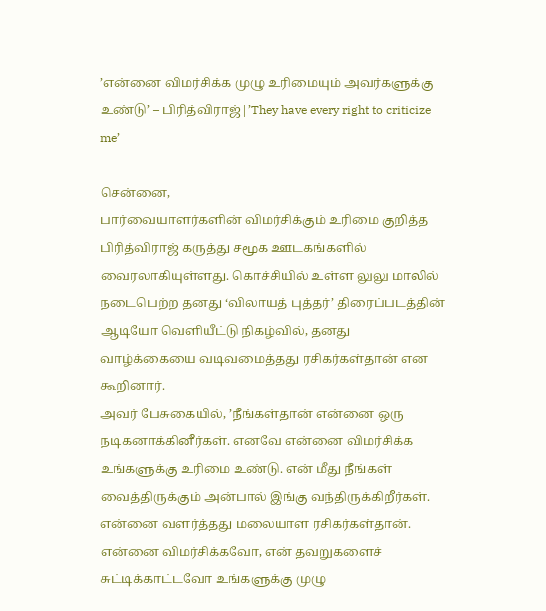’என்னை விமர்சிக்க முழு உரிமையும் அவர்களுக்கு உண்டு’ – பிரித்விராஜ்|’They have every right to criticize me’

சென்னை,
பார்வையாளர்களின் விமர்சிக்கும் உரிமை குறித்த பிரித்விராஜ் கருத்து சமூக ஊடகங்களில் வைரலாகியுள்ளது. கொச்சியில் உள்ள லுலு மாலில் நடைபெற்ற தனது ‘விலாயத் புத்தர்’ திரைப்படத்தின் ஆடியோ வெளியீட்டு நிகழ்வில், தனது வாழ்க்கையை வடிவமைத்தது ரசிகர்கள்தான் என கூறினார்.
அவர் பேசுகையில், ’நீங்கள்தான் என்னை ஒரு நடிகனாக்கினீர்கள். எனவே என்னை விமர்சிக்க உங்களுக்கு உரிமை உண்டு. என் மீது நீங்கள் வைத்திருக்கும் அன்பால் இங்கு வந்திருக்கிறீர்கள். என்னை வளர்த்தது மலையாள ரசிகர்கள்தான். என்னை விமர்சிக்கவோ, என் தவறுகளைச் சுட்டிக்காட்டவோ உங்களுக்கு முழு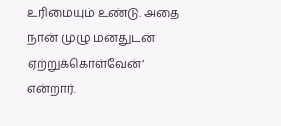உரிமையும் உண்டு. அதை நான் முழு மனதுடன் ஏற்றுக்கொள்வேன்’ என்றார்.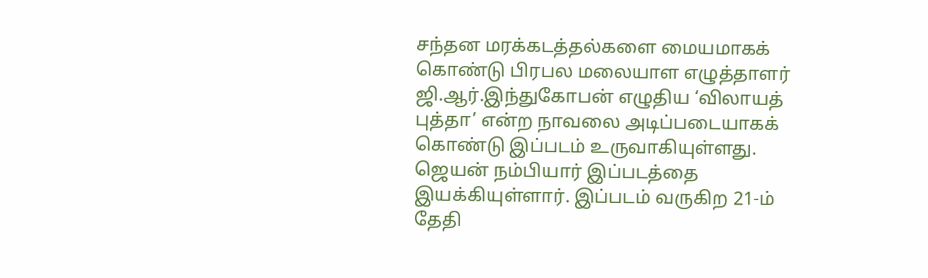சந்தன மரக்கடத்தல்களை மையமாகக் கொண்டு பிரபல மலையாள எழுத்தாளர் ஜி.ஆர்.இந்துகோபன் எழுதிய ‘விலாயத் புத்தா’ என்ற நாவலை அடிப்படையாகக் கொண்டு இப்படம் உருவாகியுள்ளது. ஜெயன் நம்பியார் இப்படத்தை இயக்கியுள்ளார். இப்படம் வருகிற 21-ம் தேதி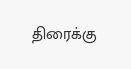திரைக்கு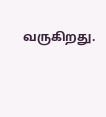வருகிறது.